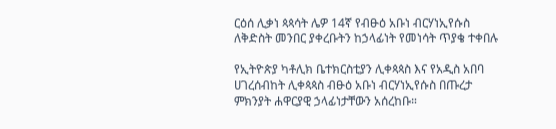ርዕሰ ሊቃነ ጳጳሳት ሌዎ 14ኛ የብፁዕ አቡነ ብርሃነኢየሱስ ለቅድስት መንበር ያቀረቡትን ከኃላፊነት የመነሳት ጥያቄ ተቀበሉ

የኢትዮጵያ ካቶሊክ ቤተክርስቲያን ሊቀጳጳስ እና የአዲስ አበባ ሀገረሰብከት ሊቀጳጳስ ብፁዕ አቡነ ብርሃነኢየሱስ በጡረታ ምክንያት ሐዋርያዊ ኃላፊነታቸውን አሰረከቡ።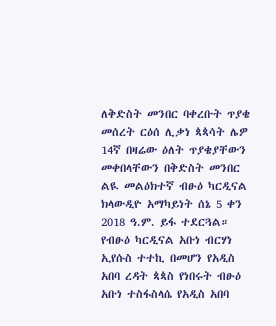ለቅድስት መንበር ባቀረቡት ጥያቄ መሰረት ርዕሰ ሊቃነ ጳጳሳት ሌዎ 14ኛ በዛሬው ዕለት ጥያቄያቸውን መቀበላቸውን በቅድስት መንበር ልዪ መልዕክተኛ ብፁዕ ካርዲናል ክላውዲዮ አማካይነት ሰኔ 5 ቀን 2018 ዓ.ም. ይፋ ተደርጓል።
የብፁዕ ካርዲናል አቡነ ብርሃነ ኢየሱስ ተተኪ በመሆን የአዲስ አበባ ረዳት ጳጳስ የነበሩት ብፁዕ አቡነ ተስፋስላሴ የአዲስ አበባ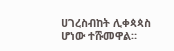ሀገረስብከት ሊቀጳጳስ ሆነው ተሹመዋል።